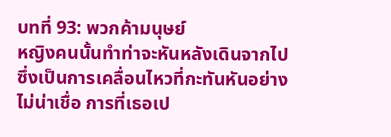บทที่ 93: พวกค้ามนุษย์
หญิงคนนั้นทำท่าจะหันหลังเดินจากไป ซึ่งเป็นการเคลื่อนไหวที่กะทันหันอย่างไม่น่าเชื่อ การที่เธอเป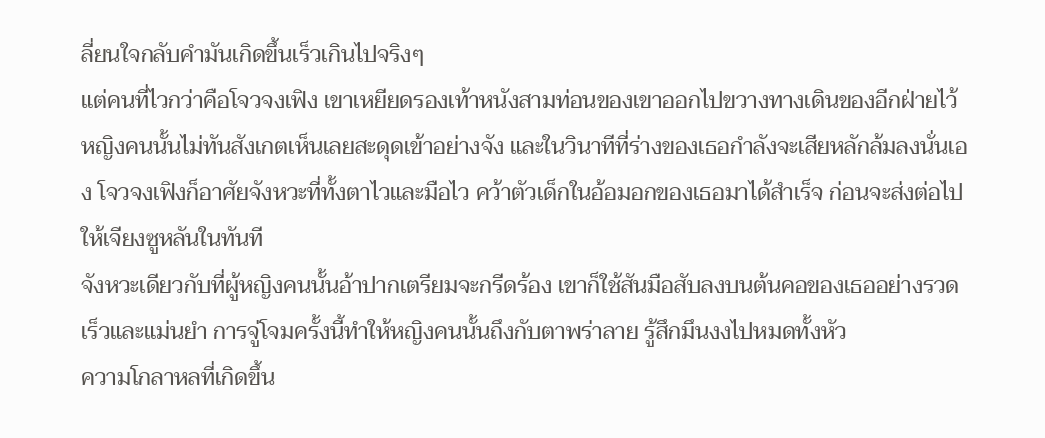ลี่ยนใจกลับคำมันเกิดขึ้นเร็วเกินไปจริงๆ
แต่คนที่ไวกว่าคือโจวจงเฟิง เขาเหยียดรองเท้าหนังสามท่อนของเขาออกไปขวางทางเดินของอีกฝ่ายไว้ หญิงคนนั้นไม่ทันสังเกตเห็นเลยสะดุดเข้าอย่างจัง และในวินาทีที่ร่างของเธอกำลังจะเสียหลักล้มลงนั่นเอง โจวจงเฟิงก็อาศัยจังหวะที่ทั้งตาไวและมือไว คว้าตัวเด็กในอ้อมอกของเธอมาได้สำเร็จ ก่อนจะส่งต่อไปให้เจียงซูหลันในทันที
จังหวะเดียวกับที่ผู้หญิงคนนั้นอ้าปากเตรียมจะกรีดร้อง เขาก็ใช้สันมือสับลงบนต้นคอของเธออย่างรวดเร็วและแม่นยำ การจู่โจมครั้งนี้ทำให้หญิงคนนั้นถึงกับตาพร่าลาย รู้สึกมึนงงไปหมดทั้งหัว
ความโกลาหลที่เกิดขึ้น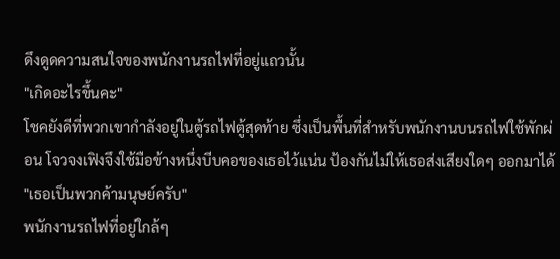ดึงดูดความสนใจของพนักงานรถไฟที่อยู่แถวนั้น
"เกิดอะไรขึ้นคะ"
โชคยังดีที่พวกเขากำลังอยู่ในตู้รถไฟตู้สุดท้าย ซึ่งเป็นพื้นที่สำหรับพนักงานบนรถไฟใช้พักผ่อน โจวจงเฟิงจึงใช้มือข้างหนึ่งบีบคอของเธอไว้แน่น ป้องกันไม่ให้เธอส่งเสียงใดๆ ออกมาได้
"เธอเป็นพวกค้ามนุษย์ครับ"
พนักงานรถไฟที่อยู่ใกล้ๆ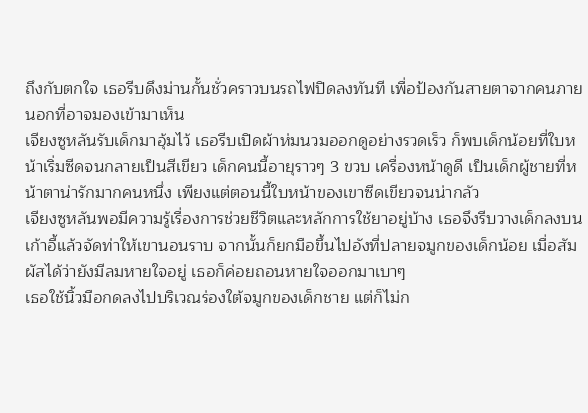ถึงกับตกใจ เธอรีบดึงม่านกั้นชั่วคราวบนรถไฟปิดลงทันที เพื่อป้องกันสายตาจากคนภายนอกที่อาจมองเข้ามาเห็น
เจียงซูหลันรับเด็กมาอุ้มไว้ เธอรีบเปิดผ้าห่มนวมออกดูอย่างรวดเร็ว ก็พบเด็กน้อยที่ใบหน้าเริ่มซีดจนกลายเป็นสีเขียว เด็กคนนี้อายุราวๆ 3 ขวบ เครื่องหน้าดูดี เป็นเด็กผู้ชายที่หน้าตาน่ารักมากคนหนึ่ง เพียงแต่ตอนนี้ใบหน้าของเขาซีดเขียวจนน่ากลัว
เจียงซูหลันพอมีความรู้เรื่องการช่วยชีวิตและหลักการใช้ยาอยู่บ้าง เธอจึงรีบวางเด็กลงบนเก้าอี้แล้วจัดท่าให้เขานอนราบ จากนั้นก็ยกมือขึ้นไปอังที่ปลายจมูกของเด็กน้อย เมื่อสัมผัสได้ว่ายังมีลมหายใจอยู่ เธอก็ค่อยถอนหายใจออกมาเบาๆ
เธอใช้นิ้วมือกดลงไปบริเวณร่องใต้จมูกของเด็กชาย แต่ก็ไม่ก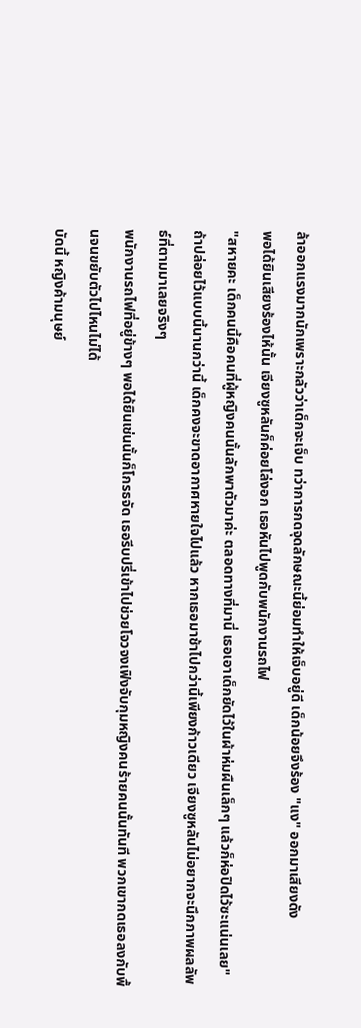ล้าออกแรงมากนักเพราะกลัวว่าเด็กจะเจ็บ ทว่าการกดจุดลักษณะนี้ย่อมทำให้เจ็บอยู่ดี เด็กน้อยจึงร้อง "แง" ออกมาเสียงดัง
พอได้ยินเสียงร้องไห้นั้น เจียงซูหลันก็ค่อยโล่งอก เธอหันไปพูดกับพนักงานรถไฟ
"สหายคะ เด็กคนนี้คือคนที่ผู้หญิงคนนั้นลักพาตัวมาค่ะ ตลอดทางที่มานี่ เธอเอาเด็กยัดไว้ในผ้าห่มผืนเล็กๆ แล้วก็ห่อปิดไว้ซะแน่นเลย"
ถ้าปล่อยไว้แบบนี้นานกว่านี้ เด็กคงจะขาดอากาศหายใจไปแล้ว หากเธอมาช้าไปกว่านี้เพียงก้าวเดียว เจียงซูหลันไม่อยากจะนึกภาพผลลัพธ์ที่ตามมาเลยจริงๆ
พนักงานรถไฟที่อยู่ข้างๆ พอได้ยินเช่นนั้นก็โกรธจัด เธอรีบปรี่เข้าไปช่วยโจวจงเฟิงจับกุมหญิงคนร้ายคนนั้นทันที พวกเขากดเธอลงกับพื้นจนขยับตัวไปไหนไม่ได้
บัดนี้ หญิงค้ามนุษย์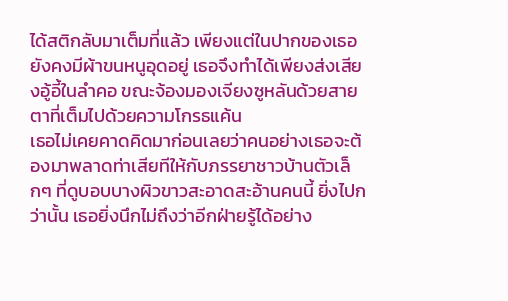ได้สติกลับมาเต็มที่แล้ว เพียงแต่ในปากของเธอยังคงมีผ้าขนหนูอุดอยู่ เธอจึงทำได้เพียงส่งเสียงอู้อี้ในลำคอ ขณะจ้องมองเจียงซูหลันด้วยสายตาที่เต็มไปด้วยความโกรธแค้น
เธอไม่เคยคาดคิดมาก่อนเลยว่าคนอย่างเธอจะต้องมาพลาดท่าเสียทีให้กับภรรยาชาวบ้านตัวเล็กๆ ที่ดูบอบบางผิวขาวสะอาดสะอ้านคนนี้ ยิ่งไปกว่านั้น เธอยิ่งนึกไม่ถึงว่าอีกฝ่ายรู้ได้อย่าง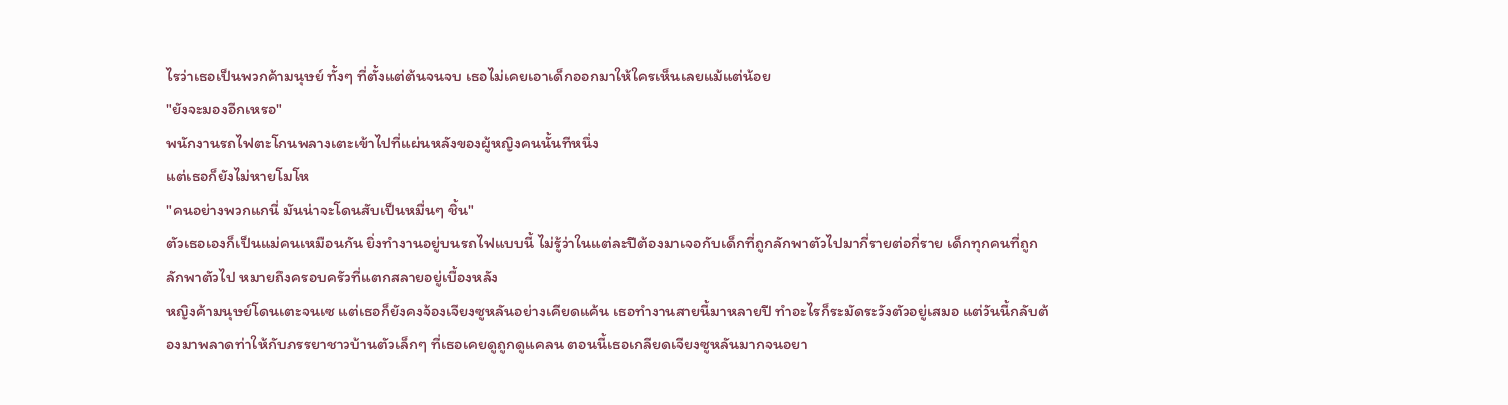ไรว่าเธอเป็นพวกค้ามนุษย์ ทั้งๆ ที่ตั้งแต่ต้นจนจบ เธอไม่เคยเอาเด็กออกมาให้ใครเห็นเลยแม้แต่น้อย
"ยังจะมองอีกเหรอ"
พนักงานรถไฟตะโกนพลางเตะเข้าไปที่แผ่นหลังของผู้หญิงคนนั้นทีหนึ่ง
แต่เธอก็ยังไม่หายโมโห
"คนอย่างพวกแกนี่ มันน่าจะโดนสับเป็นหมื่นๆ ชิ้น"
ตัวเธอเองก็เป็นแม่คนเหมือนกัน ยิ่งทำงานอยู่บนรถไฟแบบนี้ ไม่รู้ว่าในแต่ละปีต้องมาเจอกับเด็กที่ถูกลักพาตัวไปมากี่รายต่อกี่ราย เด็กทุกคนที่ถูกลักพาตัวไป หมายถึงครอบครัวที่แตกสลายอยู่เบื้องหลัง
หญิงค้ามนุษย์โดนเตะจนเซ แต่เธอก็ยังคงจ้องเจียงซูหลันอย่างเคียดแค้น เธอทำงานสายนี้มาหลายปี ทำอะไรก็ระมัดระวังตัวอยู่เสมอ แต่วันนี้กลับต้องมาพลาดท่าให้กับภรรยาชาวบ้านตัวเล็กๆ ที่เธอเคยดูถูกดูแคลน ตอนนี้เธอเกลียดเจียงซูหลันมากจนอยา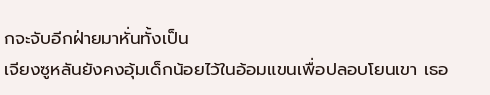กจะจับอีกฝ่ายมาหั่นทั้งเป็น
เจียงซูหลันยังคงอุ้มเด็กน้อยไว้ในอ้อมแขนเพื่อปลอบโยนเขา เธอ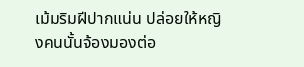เม้มริมฝีปากแน่น ปล่อยให้หญิงคนนั้นจ้องมองต่อ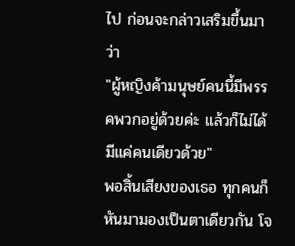ไป ก่อนจะกล่าวเสริมขึ้นมาว่า
"ผู้หญิงค้ามนุษย์คนนี้มีพรรคพวกอยู่ด้วยค่ะ แล้วก็ไม่ได้มีแค่คนเดียวด้วย"
พอสิ้นเสียงของเธอ ทุกคนก็หันมามองเป็นตาเดียวกัน โจ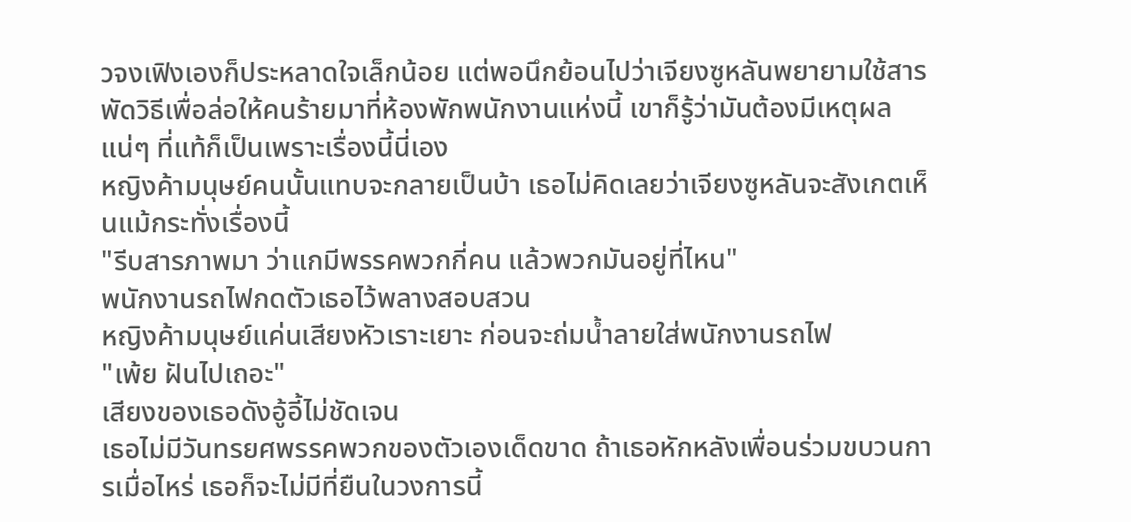วจงเฟิงเองก็ประหลาดใจเล็กน้อย แต่พอนึกย้อนไปว่าเจียงซูหลันพยายามใช้สารพัดวิธีเพื่อล่อให้คนร้ายมาที่ห้องพักพนักงานแห่งนี้ เขาก็รู้ว่ามันต้องมีเหตุผลแน่ๆ ที่แท้ก็เป็นเพราะเรื่องนี้นี่เอง
หญิงค้ามนุษย์คนนั้นแทบจะกลายเป็นบ้า เธอไม่คิดเลยว่าเจียงซูหลันจะสังเกตเห็นแม้กระทั่งเรื่องนี้
"รีบสารภาพมา ว่าแกมีพรรคพวกกี่คน แล้วพวกมันอยู่ที่ไหน"
พนักงานรถไฟกดตัวเธอไว้พลางสอบสวน
หญิงค้ามนุษย์แค่นเสียงหัวเราะเยาะ ก่อนจะถ่มน้ำลายใส่พนักงานรถไฟ
"เพ้ย ฝันไปเถอะ"
เสียงของเธอดังอู้อี้ไม่ชัดเจน
เธอไม่มีวันทรยศพรรคพวกของตัวเองเด็ดขาด ถ้าเธอหักหลังเพื่อนร่วมขบวนการเมื่อไหร่ เธอก็จะไม่มีที่ยืนในวงการนี้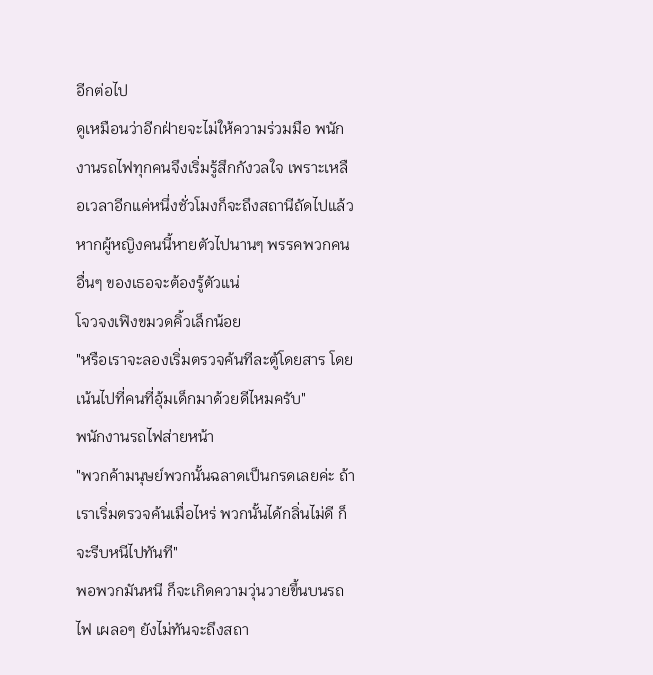อีกต่อไป
ดูเหมือนว่าอีกฝ่ายจะไม่ให้ความร่วมมือ พนักงานรถไฟทุกคนจึงเริ่มรู้สึกกังวลใจ เพราะเหลือเวลาอีกแค่หนึ่งชั่วโมงก็จะถึงสถานีถัดไปแล้ว หากผู้หญิงคนนี้หายตัวไปนานๆ พรรคพวกคนอื่นๆ ของเธอจะต้องรู้ตัวแน่
โจวจงเฟิงขมวดคิ้วเล็กน้อย
"หรือเราจะลองเริ่มตรวจค้นทีละตู้โดยสาร โดยเน้นไปที่คนที่อุ้มเด็กมาด้วยดีไหมครับ"
พนักงานรถไฟส่ายหน้า
"พวกค้ามนุษย์พวกนั้นฉลาดเป็นกรดเลยค่ะ ถ้าเราเริ่มตรวจค้นเมื่อไหร่ พวกนั้นได้กลิ่นไม่ดี ก็จะรีบหนีไปทันที"
พอพวกมันหนี ก็จะเกิดความวุ่นวายขึ้นบนรถไฟ เผลอๆ ยังไม่ทันจะถึงสถา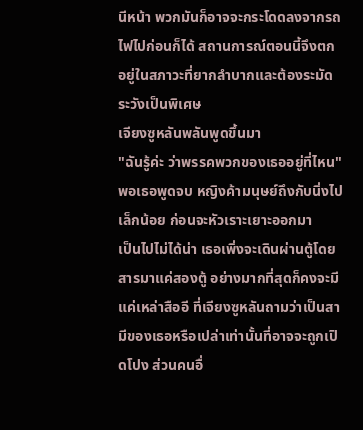นีหน้า พวกมันก็อาจจะกระโดดลงจากรถไฟไปก่อนก็ได้ สถานการณ์ตอนนี้จึงตกอยู่ในสภาวะที่ยากลำบากและต้องระมัดระวังเป็นพิเศษ
เจียงซูหลันพลันพูดขึ้นมา
"ฉันรู้ค่ะ ว่าพรรคพวกของเธออยู่ที่ไหน"
พอเธอพูดจบ หญิงค้ามนุษย์ถึงกับนิ่งไปเล็กน้อย ก่อนจะหัวเราะเยาะออกมา
เป็นไปไม่ได้น่า เธอเพิ่งจะเดินผ่านตู้โดยสารมาแค่สองตู้ อย่างมากที่สุดก็คงจะมีแค่เหล่าสืออี ที่เจียงซูหลันถามว่าเป็นสามีของเธอหรือเปล่าเท่านั้นที่อาจจะถูกเปิดโปง ส่วนคนอื่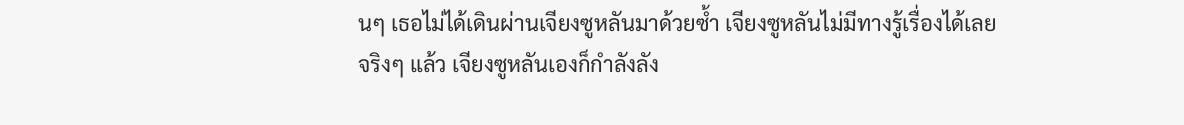นๆ เธอไม่ได้เดินผ่านเจียงซูหลันมาด้วยซ้ำ เจียงซูหลันไม่มีทางรู้เรื่องได้เลย
จริงๆ แล้ว เจียงซูหลันเองก็กำลังลัง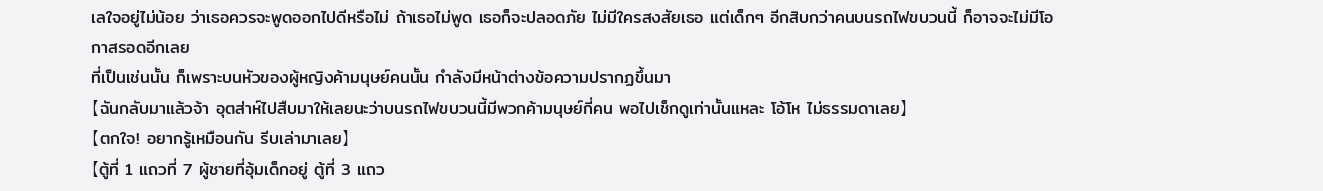เลใจอยู่ไม่น้อย ว่าเธอควรจะพูดออกไปดีหรือไม่ ถ้าเธอไม่พูด เธอก็จะปลอดภัย ไม่มีใครสงสัยเธอ แต่เด็กๆ อีกสิบกว่าคนบนรถไฟขบวนนี้ ก็อาจจะไม่มีโอกาสรอดอีกเลย
ที่เป็นเช่นนั้น ก็เพราะบนหัวของผู้หญิงค้ามนุษย์คนนั้น กำลังมีหน้าต่างข้อความปรากฏขึ้นมา
【ฉันกลับมาแล้วจ้า อุตส่าห์ไปสืบมาให้เลยนะว่าบนรถไฟขบวนนี้มีพวกค้ามนุษย์กี่คน พอไปเช็กดูเท่านั้นแหละ โอ้โห ไม่ธรรมดาเลย】
【ตกใจ! อยากรู้เหมือนกัน รีบเล่ามาเลย】
【ตู้ที่ 1 แถวที่ 7 ผู้ชายที่อุ้มเด็กอยู่ ตู้ที่ 3 แถว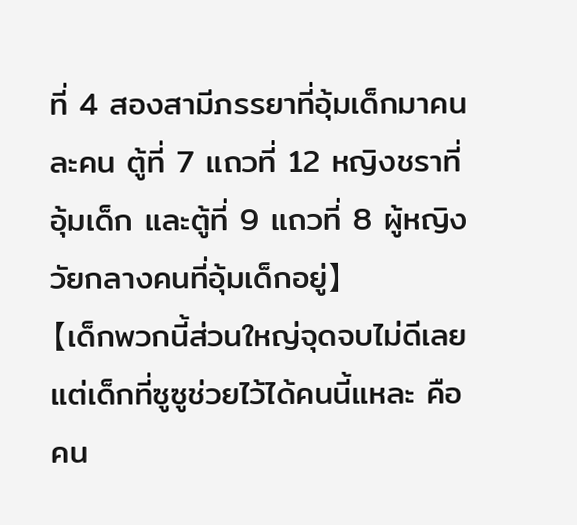ที่ 4 สองสามีภรรยาที่อุ้มเด็กมาคนละคน ตู้ที่ 7 แถวที่ 12 หญิงชราที่อุ้มเด็ก และตู้ที่ 9 แถวที่ 8 ผู้หญิงวัยกลางคนที่อุ้มเด็กอยู่】
【เด็กพวกนี้ส่วนใหญ่จุดจบไม่ดีเลย แต่เด็กที่ซูซูช่วยไว้ได้คนนี้แหละ คือคน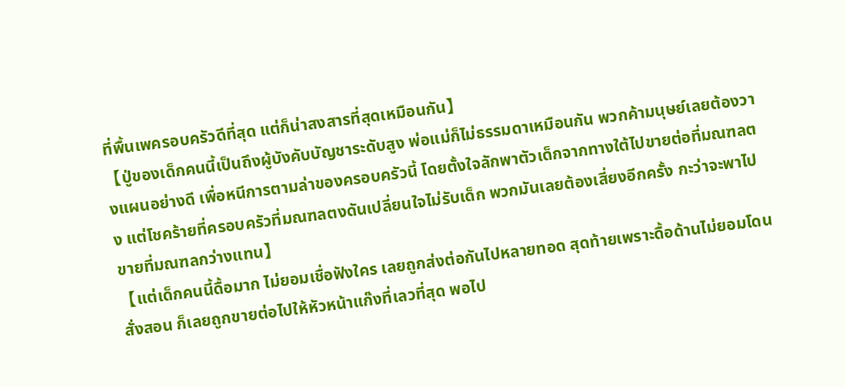ที่พื้นเพครอบครัวดีที่สุด แต่ก็น่าสงสารที่สุดเหมือนกัน】
【ปู่ของเด็กคนนี้เป็นถึงผู้บังคับบัญชาระดับสูง พ่อแม่ก็ไม่ธรรมดาเหมือนกัน พวกค้ามนุษย์เลยต้องวางแผนอย่างดี เพื่อหนีการตามล่าของครอบครัวนี้ โดยตั้งใจลักพาตัวเด็กจากทางใต้ไปขายต่อที่มณฑลตง แต่โชคร้ายที่ครอบครัวที่มณฑลตงดันเปลี่ยนใจไม่รับเด็ก พวกมันเลยต้องเสี่ยงอีกครั้ง กะว่าจะพาไปขายที่มณฑลกว่างแทน】
【แต่เด็กคนนี้ดื้อมาก ไม่ยอมเชื่อฟังใคร เลยถูกส่งต่อกันไปหลายทอด สุดท้ายเพราะดื้อด้านไม่ยอมโดนสั่งสอน ก็เลยถูกขายต่อไปให้หัวหน้าแก๊งที่เลวที่สุด พอไป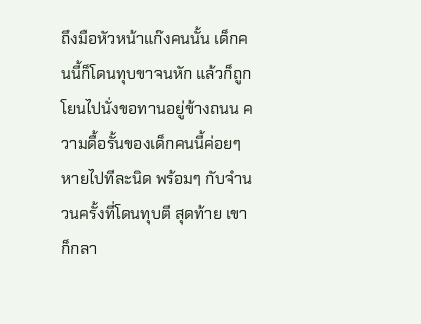ถึงมือหัวหน้าแก๊งคนนั้น เด็กคนนี้ก็โดนทุบขาจนหัก แล้วก็ถูกโยนไปนั่งขอทานอยู่ข้างถนน ความดื้อรั้นของเด็กคนนี้ค่อยๆ หายไปทีละนิด พร้อมๆ กับจำนวนครั้งที่โดนทุบตี สุดท้าย เขาก็กลา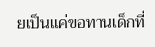ยเป็นแค่ขอทานเด็กที่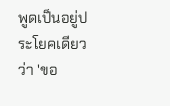พูดเป็นอยู่ประโยคเดียวว่า 'ขอ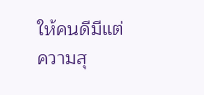ให้คนดีมีแต่ความสุ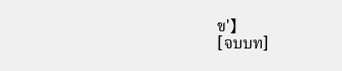ข'】
[จบบท]